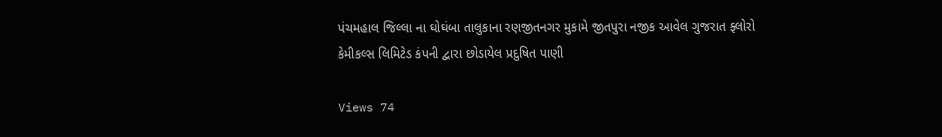પંચમહાલ જિલ્લા ના ઘોઘંબા તાલુકાના રણજીતનગર મુકામે જીતપુરા નજીક આવેલ ગુજરાત ફ્લોરો કેમીકલ્સ લિમિટેડ કંપની દ્વારા છોડાયેલ પ્રદુષિત પાણી

Views 74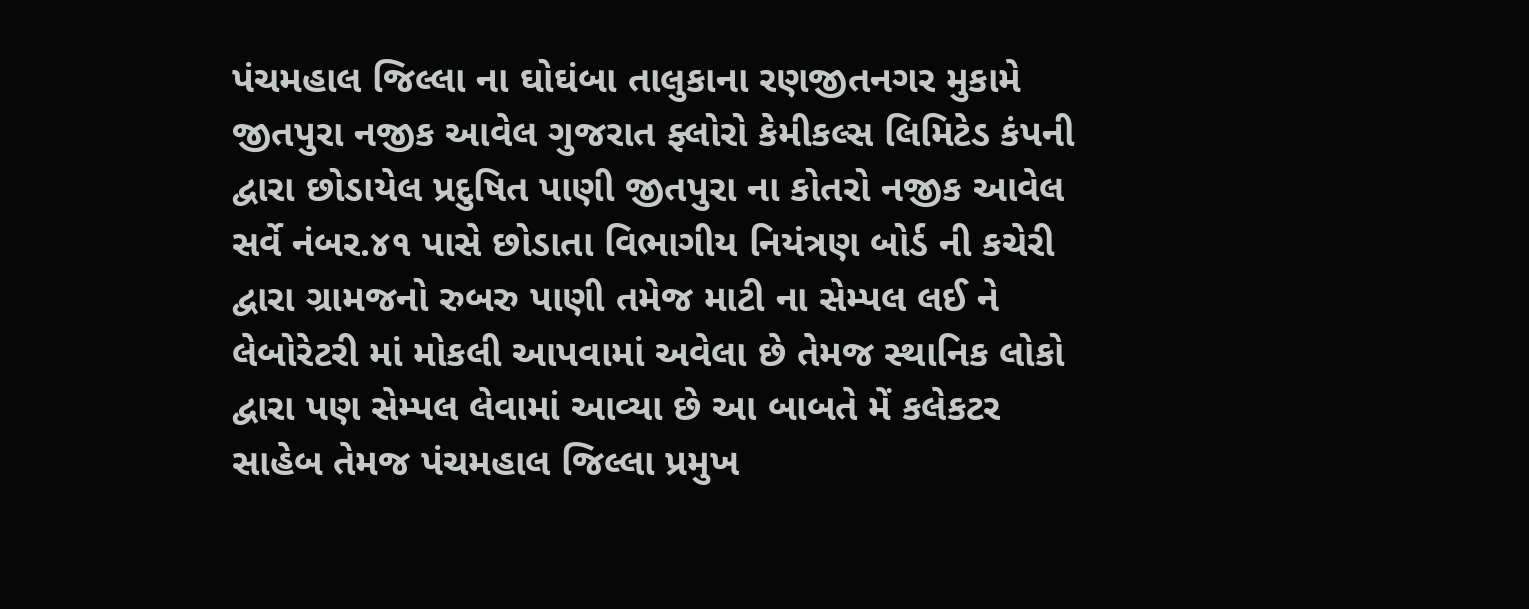પંચમહાલ જિલ્લા ના ઘોઘંબા તાલુકાના રણજીતનગર મુકામે જીતપુરા નજીક આવેલ ગુજરાત ફ્લોરો કેમીકલ્સ લિમિટેડ કંપની દ્વારા છોડાયેલ પ્રદુષિત પાણી જીતપુરા ના કોતરો નજીક આવેલ સર્વે નંબર.૪૧ પાસે છોડાતા વિભાગીય નિયંત્રણ બોર્ડ ની કચેરી દ્વારા ગ્રામજનો રુબરુ પાણી તમેજ માટી ના સેમ્પલ લઈ ને લેબોરેટરી માં મોકલી આપવામાં અવેલા છે તેમજ સ્થાનિક લોકો દ્વારા પણ સેમ્પલ લેવામાં આવ્યા છે આ બાબતે મેં કલેકટર સાહેબ તેમજ પંચમહાલ જિલ્લા પ્રમુખ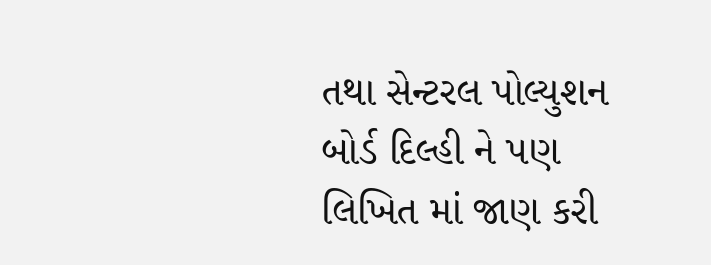તથા સેન્ટરલ પોલ્યુશન બોર્ડ દિલ્હી ને પણ લિખિત માં જાણ કરી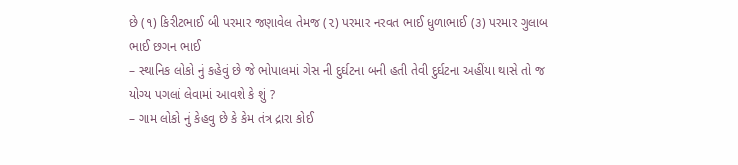છે (૧) કિરીટભાઈ બી પરમાર જણાવેલ તેમજ (૨) પરમાર નરવત ભાઈ ધુળાભાઈ (૩) પરમાર ગુલાબ ભાઈ છગન ભાઈ
– સ્થાનિક લોકો નું કહેવું છે જે ભોપાલમાં ગેસ ની દુર્ઘટના બની હતી તેવી દુર્ઘટના અહીંયા થાસે તો જ યોગ્ય પગલાં લેવામાં આવશે કે શું ?
– ગામ લોકો નું કેહવુ છે કે કેમ તંત્ર દ્રારા કોઈ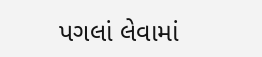પગલાં લેવામાં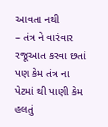આવતા નથી
– તંત્ર ને વારંવાર રજૂઆત કરવા છતાં પણ કેમ તંત્ર ના પેટમાં થી પાણી કેમ હલતું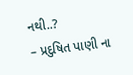નથી..?
– પ્રદુષિત પાણી ના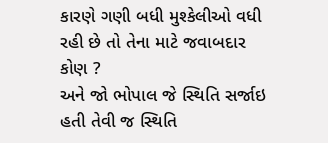કારણે ગણી બધી મુશ્કેલીઓ વધી રહી છે તો તેના માટે જવાબદાર કોણ ?
અને જો ભોપાલ જે સ્થિતિ સર્જાઇ હતી તેવી જ સ્થિતિ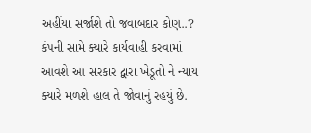અહીંયા સર્જાશે તો જવાબદાર કોણ..? કંપની સામે ક્યારે કાર્યવાહી કરવામાં આવશે આ સરકાર દ્વારા ખેડૂતો ને ન્યાય ક્યારે મળશે હાલ તે જોવાનું રહયું છે.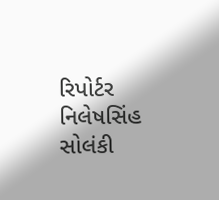રિપોર્ટર નિલેષસિંહ સોલંકી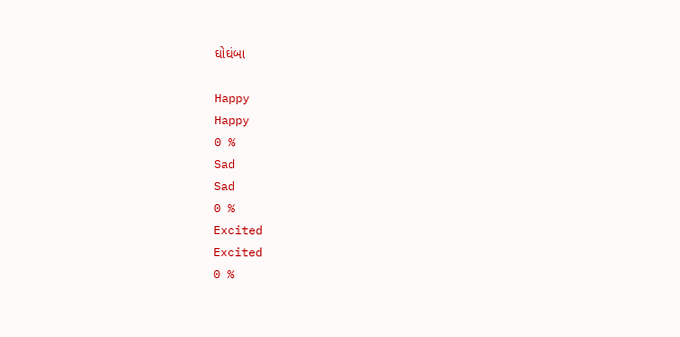ઘોઘંબા

Happy
Happy
0 %
Sad
Sad
0 %
Excited
Excited
0 %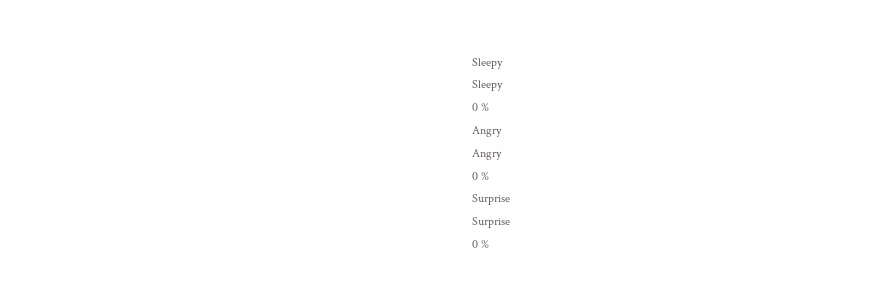Sleepy
Sleepy
0 %
Angry
Angry
0 %
Surprise
Surprise
0 %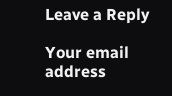Leave a Reply

Your email address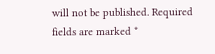will not be published. Required fields are marked *